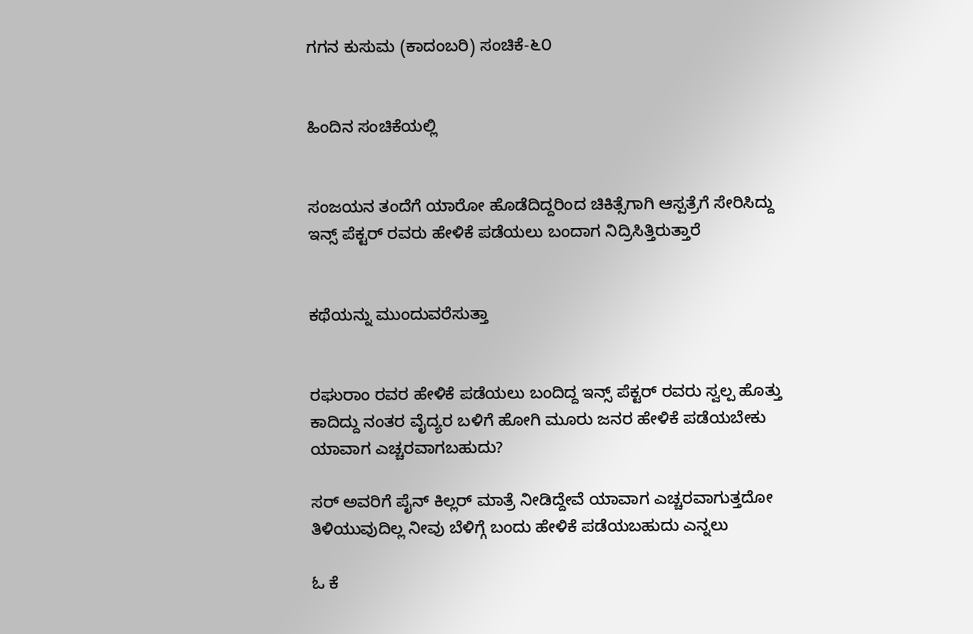ಗಗನ ಕುಸುಮ (ಕಾದಂಬರಿ) ಸಂಚಿಕೆ-೬೦


ಹಿಂದಿನ ಸಂಚಿಕೆಯಲ್ಲಿ


ಸಂಜಯನ ತಂದೆಗೆ ಯಾರೋ ಹೊಡೆದಿದ್ದರಿಂದ ಚಿಕಿತ್ಸೆಗಾಗಿ ಆಸ್ಪತ್ರೆಗೆ ಸೇರಿಸಿದ್ದು ಇನ್ಸ್ ಪೆಕ್ಟರ್ ರವರು ಹೇಳಿಕೆ ಪಡೆಯಲು ಬಂದಾಗ ನಿದ್ರಿಸಿತ್ತಿರುತ್ತಾರೆ


ಕಥೆಯನ್ನು ಮುಂದುವರೆಸುತ್ತಾ


ರಘುರಾಂ ರವರ ಹೇಳಿಕೆ ಪಡೆಯಲು ಬಂದಿದ್ದ ಇನ್ಸ್ ಪೆಕ್ಟರ್ ರವರು ಸ್ವಲ್ಪ ಹೊತ್ತು ಕಾದಿದ್ದು ನಂತರ ವೈದ್ಯರ ಬಳಿಗೆ ಹೋಗಿ ಮೂರು ಜನರ ಹೇಳಿಕೆ ಪಡೆಯಬೇಕು ಯಾವಾಗ ಎಚ್ಚರವಾಗಬಹುದು?

ಸರ್ ಅವರಿಗೆ ಪೈನ್ ಕಿಲ್ಲರ್ ಮಾತ್ರೆ ನೀಡಿದ್ದೇವೆ ಯಾವಾಗ ಎಚ್ಚರವಾಗುತ್ತದೋ ತಿಳಿಯುವುದಿಲ್ಲ ನೀವು ಬೆಳಿಗ್ಗೆ ಬಂದು ಹೇಳಿಕೆ ಪಡೆಯಬಹುದು ಎನ್ನಲು

ಓ ಕೆ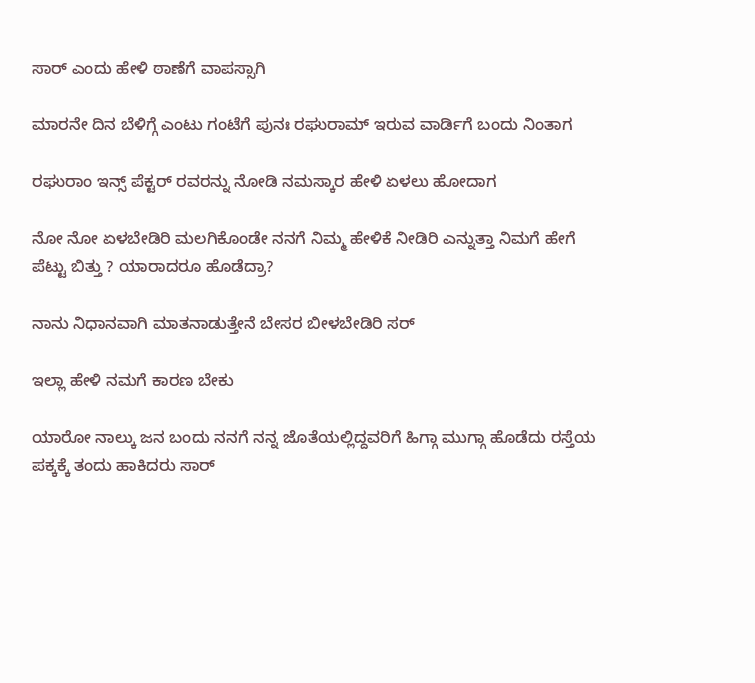ಸಾರ್ ಎಂದು ಹೇಳಿ ಠಾಣೆಗೆ ವಾಪಸ್ಸಾಗಿ

ಮಾರನೇ ದಿನ ಬೆಳಿಗ್ಗೆ ಎಂಟು ಗಂಟೆಗೆ ಪುನಃ ರಘುರಾಮ್ ಇರುವ ವಾರ್ಡಿಗೆ ಬಂದು ನಿಂತಾಗ

ರಘುರಾಂ ಇನ್ಸ್ ಪೆಕ್ಟರ್ ರವರನ್ನು ನೋಡಿ ನಮಸ್ಕಾರ ಹೇಳಿ ಏಳಲು ಹೋದಾಗ

ನೋ ನೋ ಏಳಬೇಡಿರಿ ಮಲಗಿಕೊಂಡೇ ನನಗೆ ನಿಮ್ಮ ಹೇಳಿಕೆ ನೀಡಿರಿ ಎನ್ನುತ್ತಾ ನಿಮಗೆ ಹೇಗೆ ಪೆಟ್ಟು ಬಿತ್ತು ? ಯಾರಾದರೂ ಹೊಡೆದ್ರಾ?

ನಾನು ನಿಧಾನವಾಗಿ ಮಾತನಾಡುತ್ತೇನೆ ಬೇಸರ ಬೀಳಬೇಡಿರಿ ಸರ್

ಇಲ್ಲಾ ಹೇಳಿ ನಮಗೆ ಕಾರಣ ಬೇಕು

ಯಾರೋ ನಾಲ್ಕು ಜನ ಬಂದು ನನಗೆ ನನ್ನ ಜೊತೆಯಲ್ಲಿದ್ದವರಿಗೆ ಹಿಗ್ಗಾ ಮುಗ್ಗಾ ಹೊಡೆದು ರಸ್ತೆಯ ಪಕ್ಕಕ್ಕೆ ತಂದು ಹಾಕಿದರು ಸಾರ್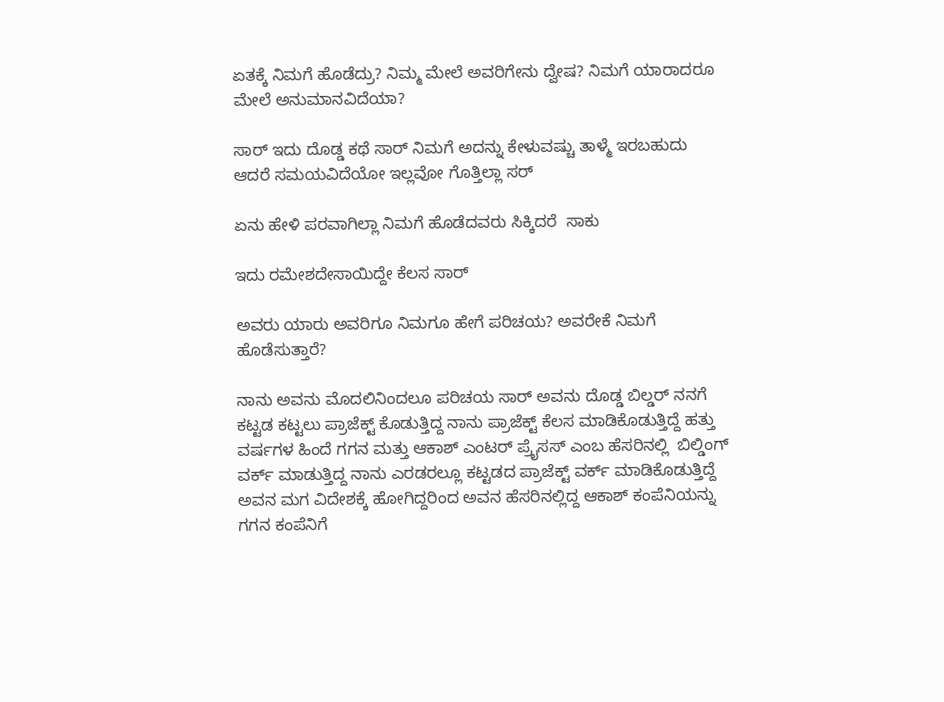ಏತಕ್ಕೆ ನಿಮಗೆ ಹೊಡೆದ್ರು? ನಿಮ್ಮ ಮೇಲೆ ಅವರಿಗೇನು ದ್ವೇಷ? ನಿಮಗೆ ಯಾರಾದರೂ ಮೇಲೆ ಅನುಮಾನವಿದೆಯಾ?

ಸಾರ್ ಇದು ದೊಡ್ಡ ಕಥೆ ಸಾರ್ ನಿಮಗೆ ಅದನ್ನು ಕೇಳುವಷ್ಚು ತಾಳ್ಮೆ ಇರಬಹುದು ಆದರೆ ಸಮಯವಿದೆಯೋ ಇಲ್ಲವೋ ಗೊತ್ತಿಲ್ಲಾ ಸರ್

ಏನು ಹೇಳಿ ಪರವಾಗಿಲ್ಲಾ ನಿಮಗೆ ಹೊಡೆದವರು ಸಿಕ್ಕಿದರೆ  ಸಾಕು

ಇದು ರಮೇಶದೇಸಾಯಿದ್ದೇ ಕೆಲಸ ಸಾರ್

ಅವರು ಯಾರು ಅವರಿಗೂ ನಿಮಗೂ ಹೇಗೆ ಪರಿಚಯ? ಅವರೇಕೆ ನಿಮಗೆ ಹೊಡೆಸುತ್ತಾರೆ?

ನಾನು ಅವನು ಮೊದಲಿನಿಂದಲೂ ಪರಿಚಯ ಸಾರ್ ಅವನು ದೊಡ್ಡ ಬಿಲ್ಡರ್ ನನಗೆ ಕಟ್ಟಡ ಕಟ್ಟಲು ಪ್ರಾಜೆಕ್ಟ್ ಕೊಡುತ್ತಿದ್ದ ನಾನು ಪ್ರಾಜೆಕ್ಟ್ ಕೆಲಸ ಮಾಡಿಕೊಡುತ್ತಿದ್ದೆ ಹತ್ತು ವರ್ಷಗಳ ಹಿಂದೆ ಗಗನ ಮತ್ತು ಆಕಾಶ್ ಎಂಟರ್ ಪ್ರೈಸಸ್ ಎಂಬ ಹೆಸರಿನಲ್ಲಿ  ಬಿಲ್ಡಿಂಗ್ ವರ್ಕ್ ಮಾಡುತ್ತಿದ್ದ ನಾನು ಎರಡರಲ್ಲೂ ಕಟ್ಟಡದ ಪ್ರಾಜೆಕ್ಟ್ ವರ್ಕ್ ಮಾಡಿಕೊಡುತ್ತಿದ್ದೆ ಅವನ ಮಗ ವಿದೇಶಕ್ಕೆ ಹೋಗಿದ್ದರಿಂದ ಅವನ ಹೆಸರಿನಲ್ಲಿದ್ದ ಆಕಾಶ್ ಕಂಪೆನಿಯನ್ನು ಗಗನ ಕಂಪೆನಿಗೆ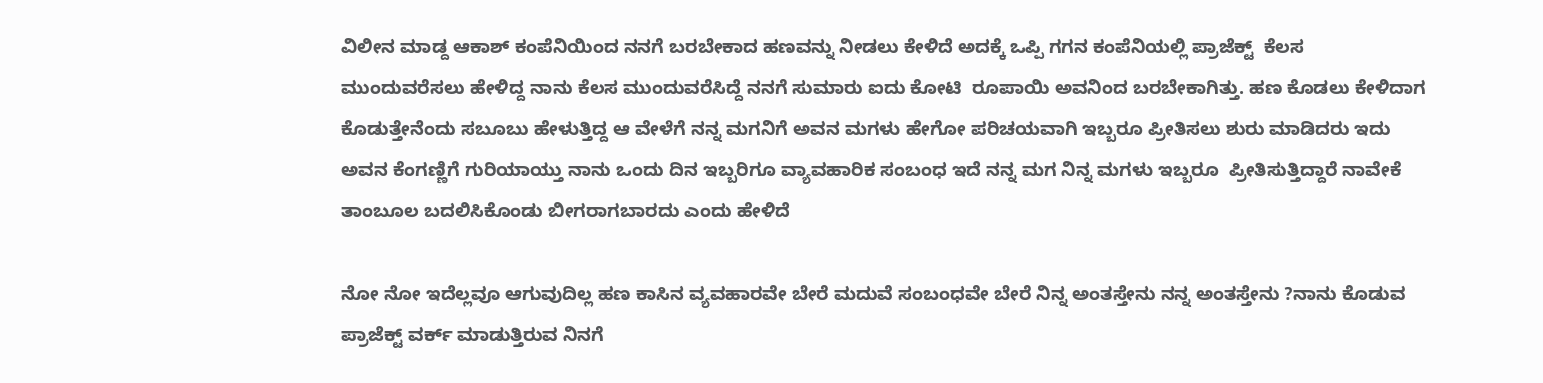ವಿಲೀನ ಮಾಡ್ದ ಆಕಾಶ್ ಕಂಪೆನಿಯಿಂದ ನನಗೆ ಬರಬೇಕಾದ ಹಣವನ್ನು ನೀಡಲು ಕೇಳಿದೆ ಅದಕ್ಕೆ ಒಪ್ಪಿ ಗಗನ ಕಂಪೆನಿಯಲ್ಲಿ ಪ್ರಾಜೆಕ್ಟ್  ಕೆಲಸ ಮುಂದುವರೆಸಲು ಹೇಳಿದ್ದ ನಾನು ಕೆಲಸ ಮುಂದುವರೆಸಿದ್ದೆ ನನಗೆ ಸುಮಾರು ಐದು ಕೋಟಿ  ರೂಪಾಯಿ ಅವನಿಂದ ಬರಬೇಕಾಗಿತ್ತು. ಹಣ ಕೊಡಲು ಕೇಳಿದಾಗ ಕೊಡುತ್ತೇನೆಂದು ಸಬೂಬು ಹೇಳುತ್ತಿದ್ದ ಆ ವೇಳೆಗೆ ನನ್ನ ಮಗನಿಗೆ ಅವನ ಮಗಳು ಹೇಗೋ ಪರಿಚಯವಾಗಿ ಇಬ್ಬರೂ ಪ್ರೀತಿಸಲು ಶುರು ಮಾಡಿದರು ಇದು ಅವನ ಕೆಂಗಣ್ಣಿಗೆ ಗುರಿಯಾಯ್ತು ನಾನು ಒಂದು ದಿನ ಇಬ್ಬರಿಗೂ ವ್ಯಾವಹಾರಿಕ ಸಂಬಂಧ ಇದೆ ನನ್ನ ಮಗ ನಿನ್ನ ಮಗಳು ಇಬ್ಬರೂ  ಪ್ರೀತಿಸುತ್ತಿದ್ದಾರೆ ನಾವೇಕೆ ತಾಂಬೂಲ ಬದಲಿಸಿಕೊಂಡು ಬೀಗರಾಗಬಾರದು ಎಂದು ಹೇಳಿದೆ

ನೋ ನೋ ಇದೆಲ್ಲವೂ ಆಗುವುದಿಲ್ಲ ಹಣ ಕಾಸಿನ ವ್ಯವಹಾರವೇ ಬೇರೆ ಮದುವೆ ಸಂಬಂಧವೇ ಬೇರೆ ನಿನ್ನ ಅಂತಸ್ತೇನು ನನ್ನ ಅಂತಸ್ತೇನು ?ನಾನು ಕೊಡುವ ಪ್ರಾಜೆಕ್ಟ್ ವರ್ಕ್ ಮಾಡುತ್ತಿರುವ ನಿನಗೆ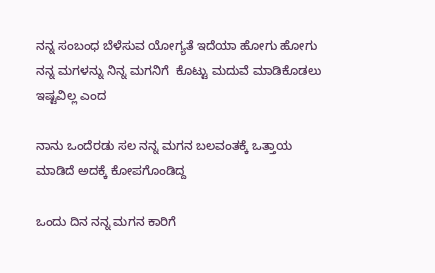ನನ್ನ ಸಂಬಂಧ ಬೆಳೆಸುವ ಯೋಗ್ಯತೆ ಇದೆಯಾ ಹೋಗು ಹೋಗು ನನ್ನ ಮಗಳನ್ನು ನಿನ್ನ ಮಗನಿಗೆ  ಕೊಟ್ಟು ಮದುವೆ ಮಾಡಿಕೊಡಲು ಇಷ್ಟವಿಲ್ಲ ಎಂದ

ನಾನು ಒಂದೆರಡು ಸಲ ನನ್ನ ಮಗನ ಬಲವಂತಕ್ಕೆ ಒತ್ತಾಯ ಮಾಡಿದೆ ಅದಕ್ಕೆ ಕೋಪಗೊಂಡಿದ್ದ

ಒಂದು ದಿನ ನನ್ನ ಮಗನ ಕಾರಿಗೆ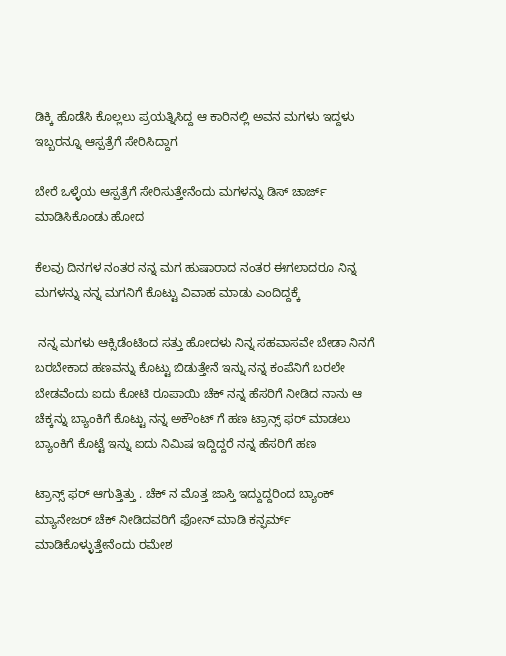ಡಿಕ್ಕಿ ಹೊಡೆಸಿ ಕೊಲ್ಲಲು ಪ್ರಯತ್ನಿಸಿದ್ದ ಆ ಕಾರಿನಲ್ಲಿ ಅವನ ಮಗಳು ಇದ್ದಳು ಇಬ್ಬರನ್ನೂ ಆಸ್ಪತ್ರೆಗೆ ಸೇರಿಸಿದ್ದಾಗ

ಬೇರೆ ಒಳ್ಳೆಯ ಆಸ್ಪತ್ರೆಗೆ ಸೇರಿಸುತ್ತೇನೆಂದು ಮಗಳನ್ನು ಡಿಸ್ ಚಾರ್ಜ್ ಮಾಡಿಸಿಕೊಂಡು ಹೋದ

ಕೆಲವು ದಿನಗಳ ನಂತರ ನನ್ನ ಮಗ ಹುಷಾರಾದ ನಂತರ ಈಗಲಾದರೂ ನಿನ್ನ ಮಗಳನ್ನು ನನ್ನ ಮಗನಿಗೆ ಕೊಟ್ಟು ವಿವಾಹ ಮಾಡು ಎಂದಿದ್ದಕ್ಕೆ

 ನನ್ನ ಮಗಳು ಆಕ್ಸಿಡೆಂಟಿಂದ ಸತ್ತು ಹೋದಳು ನಿನ್ನ ಸಹವಾಸವೇ ಬೇಡಾ ನಿನಗೆ ಬರಬೇಕಾದ ಹಣವನ್ನು ಕೊಟ್ಟು ಬಿಡುತ್ತೇನೆ ಇನ್ನು ನನ್ನ ಕಂಪೆನಿಗೆ ಬರಲೇ ಬೇಡವೆಂದು ಐದು ಕೋಟಿ ರೂಪಾಯಿ ಚೆಕ್ ನನ್ನ ಹೆಸರಿಗೆ ನೀಡಿದ ನಾನು ಆ ಚೆಕ್ಕನ್ನು ಬ್ಯಾಂಕಿಗೆ ಕೊಟ್ಟು ನನ್ನ ಅಕೌಂಟ್ ಗೆ ಹಣ ಟ್ರಾನ್ಸ್ ಫರ್ ಮಾಡಲು ಬ್ಯಾಂಕಿಗೆ ಕೊಟ್ಟೆ ಇನ್ನು ಐದು ನಿಮಿಷ ಇದ್ದಿದ್ದರೆ ನನ್ನ ಹೆಸರಿಗೆ ಹಣ

ಟ್ರಾನ್ಸ್ ಫರ್ ಆಗುತ್ತಿತ್ತು . ಚೆಕ್ ನ ಮೊತ್ತ ಜಾಸ್ತಿ ಇದ್ದುದ್ದರಿಂದ ಬ್ಯಾಂಕ್ ಮ್ಯಾನೇಜರ್ ಚೆಕ್ ನೀಡಿದವರಿಗೆ ಫೋನ್ ಮಾಡಿ ಕನ್ಫರ್ಮ್ ಮಾಡಿಕೊಳ್ಳುತ್ತೇನೆಂದು ರಮೇಶ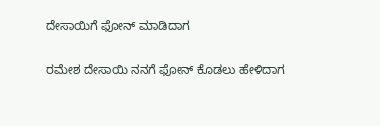ದೇಸಾಯಿಗೆ ಫೋನ್ ಮಾಡಿದಾಗ

ರಮೇಶ ದೇಸಾಯಿ ನನಗೆ ಫೋನ್ ಕೊಡಲು ಹೇಳಿದಾಗ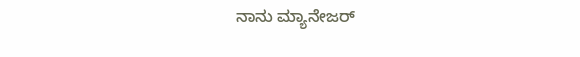ನಾನು ಮ್ಯಾನೇಜರ್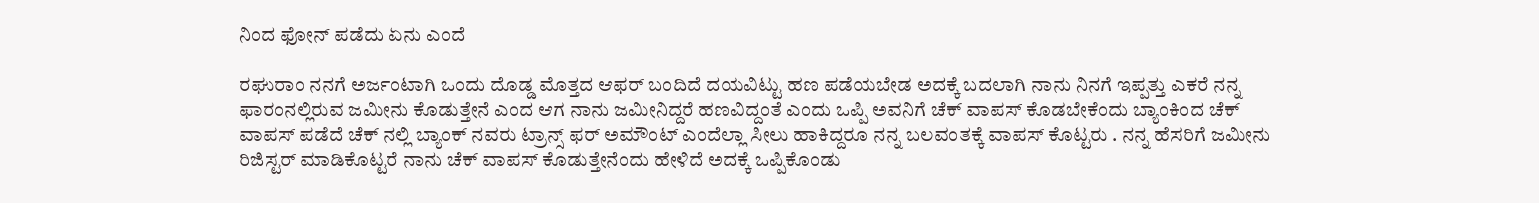ನಿಂದ ಫೋನ್ ಪಡೆದು ಏನು ಎಂದೆ

ರಘುರಾಂ ನನಗೆ ಅರ್ಜಂಟಾಗಿ ಒಂದು ದೊಡ್ಡ ಮೊತ್ತದ ಆಫರ್ ಬಂದಿದೆ ದಯವಿಟ್ಟು ಹಣ ಪಡೆಯಬೇಡ ಅದಕ್ಕೆ ಬದಲಾಗಿ ನಾನು ನಿನಗೆ ಇಪ್ಪತ್ತು ಎಕರೆ ನನ್ನ ಫಾರಂನಲ್ಲಿರುವ ಜಮೀನು ಕೊಡುತ್ತೇನೆ ಎಂದ ಆಗ ನಾನು ಜಮೀನಿದ್ದರೆ ಹಣವಿದ್ದಂತೆ ಎಂದು ಒಪ್ಪಿ ಅವನಿಗೆ ಚೆಕ್ ವಾಪಸ್ ಕೊಡಬೇಕೆಂದು ಬ್ಯಾಂಕಿಂದ ಚೆಕ್ ವಾಪಸ್ ಪಡೆದೆ ಚೆಕ್ ನಲ್ಲಿ ಬ್ಯಾಂಕ್ ನವರು ಟ್ರಾನ್ಸ್ ಫರ್ ಅಮೌಂಟ್ ಎಂದೆಲ್ಲಾ ಸೀಲು ಹಾಕಿದ್ದರೂ ನನ್ನ ಬಲವಂತಕ್ಕೆ ವಾಪಸ್ ಕೊಟ್ಟರು . ನನ್ನ ಹೆಸರಿಗೆ ಜಮೀನು ರಿಜಿಸ್ಟರ್ ಮಾಡಿಕೊಟ್ಟರೆ ನಾನು ಚೆಕ್ ವಾಪಸ್ ಕೊಡುತ್ತೇನೆಂದು ಹೇಳಿದೆ ಅದಕ್ಕೆ ಒಪ್ಪಿಕೊಂಡು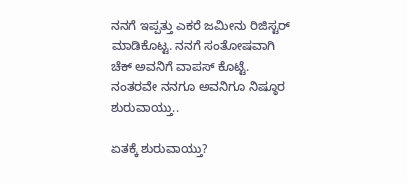ನನಗೆ ಇಪ್ಪತ್ತು ಎಕರೆ ಜಮೀನು ರಿಜಿಸ್ಟರ್ ಮಾಡಿಕೊಟ್ಟ. ನನಗೆ ಸಂತೋಷವಾಗಿ ಚೆಕ್ ಅವನಿಗೆ ವಾಪಸ್ ಕೊಟ್ಟೆ. ನಂತರವೇ ನನಗೂ ಅವನಿಗೂ ನಿಷ್ಠೂರ ಶುರುವಾಯ್ತು..

ಏತಕ್ಕೆ ಶುರುವಾಯ್ತು?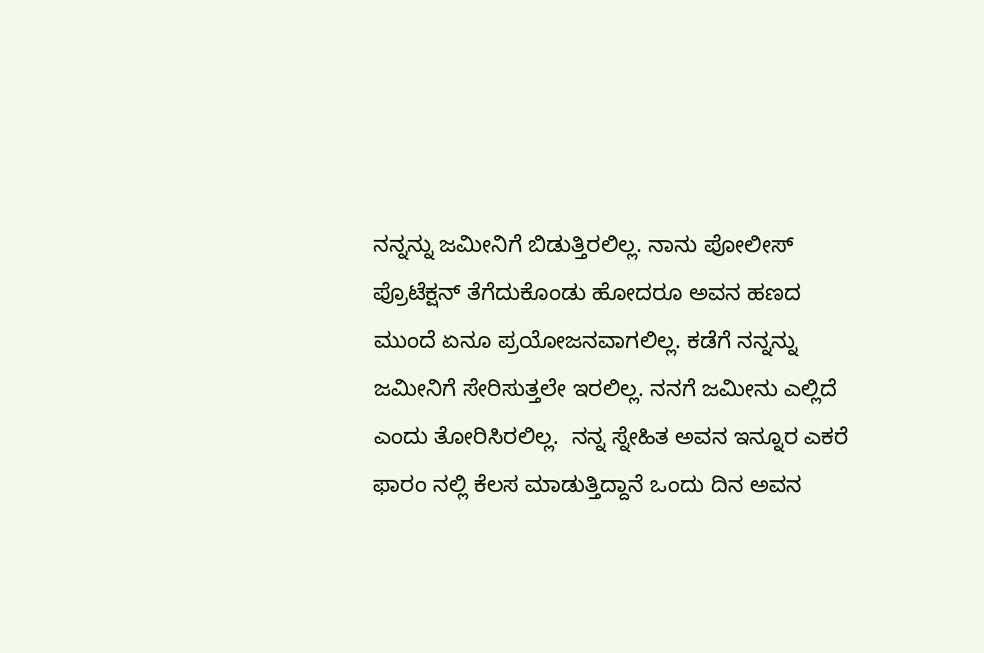ನನ್ನನ್ನು ಜಮೀನಿಗೆ ಬಿಡುತ್ತಿರಲಿಲ್ಲ. ನಾನು ಪೋಲೀಸ್ ಪ್ರೊಟೆಕ್ಷನ್ ತೆಗೆದುಕೊಂಡು ಹೋದರೂ ಅವನ ಹಣದ  ಮುಂದೆ ಏನೂ ಪ್ರಯೋಜನವಾಗಲಿಲ್ಲ. ಕಡೆಗೆ ನನ್ನನ್ನು ಜಮೀನಿಗೆ ಸೇರಿಸುತ್ತಲೇ ಇರಲಿಲ್ಲ. ನನಗೆ ಜಮೀನು ಎಲ್ಲಿದೆ ಎಂದು ತೋರಿಸಿರಲಿಲ್ಲ.  ನನ್ನ ಸ್ನೇಹಿತ ಅವನ ಇನ್ನೂರ ಎಕರೆ ಫಾರಂ ನಲ್ಲಿ ಕೆಲಸ ಮಾಡುತ್ತಿದ್ದಾನೆ ಒಂದು ದಿನ ಅವನ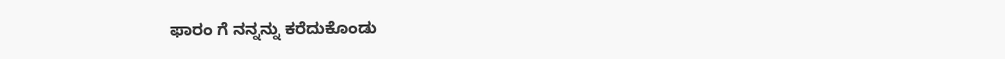ಫಾರಂ ಗೆ ನನ್ನನ್ನು ಕರೆದುಕೊಂಡು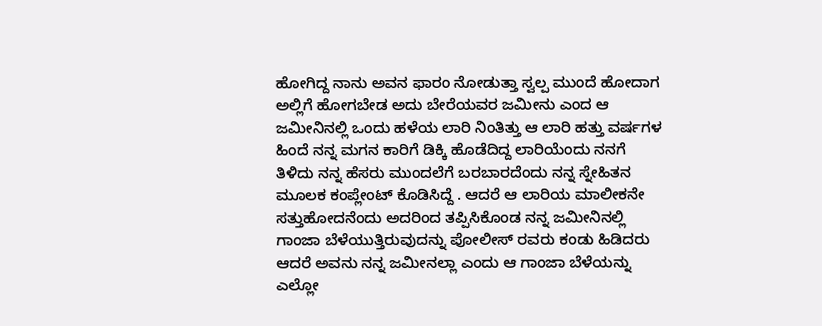ಹೋಗಿದ್ದ ನಾನು ಅವನ ಫಾರಂ ನೋಡುತ್ತಾ ಸ್ವಲ್ಪ ಮುಂದೆ ಹೋದಾಗ ಅಲ್ಲಿಗೆ ಹೋಗಬೇಡ ಅದು ಬೇರೆಯವರ ಜಮೀನು ಎಂದ ಆ ಜಮೀನಿನಲ್ಲಿ ಒಂದು ಹಳೆಯ ಲಾರಿ ನಿಂತಿತ್ತು ಆ ಲಾರಿ ಹತ್ತು ವರ್ಷಗಳ ಹಿಂದೆ ನನ್ನ ಮಗನ ಕಾರಿಗೆ ಡಿಕ್ಕಿ ಹೊಡೆದಿದ್ದ ಲಾರಿಯೆಂದು ನನಗೆ ತಿಳಿದು ನನ್ನ ಹೆಸರು ಮುಂದಲೆಗೆ ಬರಬಾರದೆಂದು ನನ್ನ ಸ್ನೇಹಿತನ ಮೂಲಕ ಕಂಪ್ಲೇಂಟ್ ಕೊಡಿಸಿದ್ದೆ . ಆದರೆ ಆ ಲಾರಿಯ ಮಾಲೀಕನೇ ಸತ್ತುಹೋದನೆಂದು ಅದರಿಂದ ತಪ್ಪಿಸಿಕೊಂಡ ನನ್ನ ಜಮೀನಿನಲ್ಲಿ ಗಾಂಜಾ ಬೆಳೆಯುತ್ತಿರುವುದನ್ನು ಪೋಲೀಸ್ ರವರು ಕಂಡು ಹಿಡಿದರು ಆದರೆ ಅವನು ನನ್ನ ಜಮೀನಲ್ಲಾ ಎಂದು ಆ ಗಾಂಜಾ ಬೆಳೆಯನ್ನು ಎಲ್ಲೋ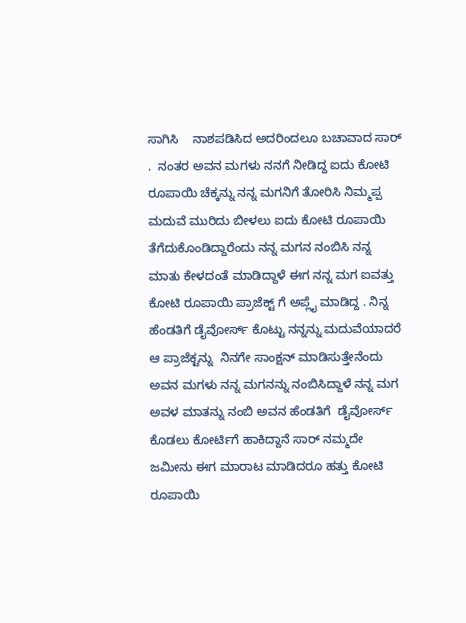ಸಾಗಿಸಿ    ನಾಶಪಡಿಸಿದ ಅದರಿಂದಲೂ ಬಚಾವಾದ ಸಾರ್ .  ನಂತರ ಅವನ ಮಗಳು ನನಗೆ ನೀಡಿದ್ದ ಐದು ಕೋಟಿ ರೂಪಾಯಿ ಚೆಕ್ಕನ್ನು ನನ್ನ ಮಗನಿಗೆ ತೋರಿಸಿ ನಿಮ್ಮಪ್ಪ ಮದುವೆ ಮುರಿದು ಬೀಳಲು ಐದು ಕೋಟಿ ರೂಪಾಯಿ ತೆಗೆದುಕೊಂಡಿದ್ದಾರೆಂದು ನನ್ನ ಮಗನ ನಂಬಿಸಿ ನನ್ನ ಮಾತು ಕೇಳದಂತೆ ಮಾಡಿದ್ದಾಳೆ ಈಗ ನನ್ನ ಮಗ ಐವತ್ತು ಕೋಟಿ ರೂಪಾಯಿ ಪ್ರಾಜೆಕ್ಟ್ ಗೆ ಅಪ್ಲೈ ಮಾಡಿದ್ದ . ನಿನ್ನ ಹೆಂಡತಿಗೆ ಡೈವೋರ್ಸ್ ಕೊಟ್ಟು ನನ್ನನ್ನು ಮದುವೆಯಾದರೆ ಆ ಪ್ರಾಜೆಕ್ಟನ್ನು  ನಿನಗೇ ಸಾಂಕ್ಷನ್ ಮಾಡಿಸುತ್ತೇನೆಂದು ಅವನ ಮಗಳು ನನ್ನ ಮಗನನ್ನು ನಂಬಿಸಿದ್ದಾಳೆ ನನ್ನ ಮಗ ಅವಳ ಮಾತನ್ನು ನಂಬಿ ಅವನ ಹೆಂಡತಿಗೆ  ಡೈವೋರ್ಸ್ ಕೊಡಲು ಕೋರ್ಟಿಗೆ ಹಾಕಿದ್ದಾನೆ ಸಾರ್ ನಮ್ಮದೇ ಜಮೀನು ಈಗ ಮಾರಾಟ ಮಾಡಿದರೂ ಹತ್ತು ಕೋಟಿ ರೂಪಾಯಿ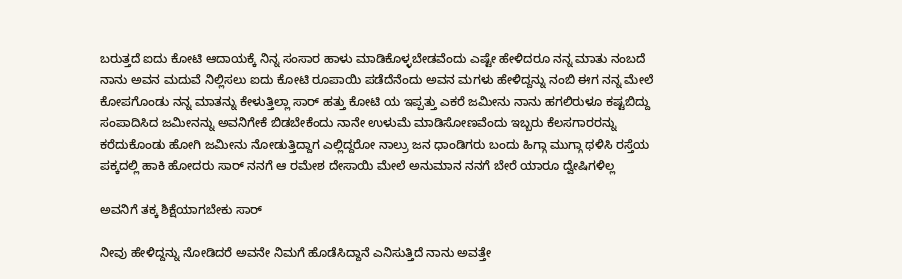ಬರುತ್ತದೆ ಐದು ಕೋಟಿ ಆದಾಯಕ್ಕೆ ನಿನ್ನ ಸಂಸಾರ ಹಾಳು ಮಾಡಿಕೊಳ್ಳಬೇಡವೆಂದು ಎಷ್ಟೇ ಹೇಳಿದರೂ ನನ್ನ ಮಾತು ನಂಬದೆ ನಾನು ಅವನ ಮದುವೆ ನಿಲ್ಲಿಸಲು ಐದು ಕೋಟಿ ರೂಪಾಯಿ ಪಡೆದೆನೆಂದು ಅವನ ಮಗಳು ಹೇಳಿದ್ದನ್ನು ನಂಬಿ ಈಗ ನನ್ನ ಮೇಲೆ ಕೋಪಗೊಂಡು ನನ್ನ ಮಾತನ್ನು ಕೇಳುತ್ತಿಲ್ಲಾ ಸಾರ್ ಹತ್ತು ಕೋಟಿ ಯ ಇಪ್ಪತ್ತು ಎಕರೆ ಜಮೀನು ನಾನು ಹಗಲಿರುಳೂ ಕಷ್ಟಬಿದ್ದು ಸಂಪಾದಿಸಿದ ಜಮೀನನ್ನು ಅವನಿಗೇಕೆ ಬಿಡಬೇಕೆಂದು ನಾನೇ ಉಳುಮೆ ಮಾಡಿಸೋಣವೆಂದು ಇಬ್ಬರು ಕೆಲಸಗಾರರನ್ನು ಕರೆದುಕೊಂಡು ಹೋಗಿ ಜಮೀನು ನೋಡುತ್ತಿದ್ದಾಗ ಎಲ್ಲಿದ್ದರೋ ನಾಲ್ರು ಜನ ಧಾಂಡಿಗರು ಬಂದು ಹಿಗ್ಗಾ ಮುಗ್ಗಾ ಥಳಿಸಿ ರಸ್ತೆಯ ಪಕ್ಕದಲ್ಲಿ ಹಾಕಿ ಹೋದರು ಸಾರ್ ನನಗೆ ಆ ರಮೇಶ ದೇಸಾಯಿ ಮೇಲೆ ಅನುಮಾನ ನನಗೆ ಬೇರೆ ಯಾರೂ ದ್ವೇಷಿಗಳಿಲ್ಲ

ಅವನಿಗೆ ತಕ್ಕ ಶಿಕ್ಷೆಯಾಗಬೇಕು ಸಾರ್

ನೀವು ಹೇಳಿದ್ದನ್ನು ನೋಡಿದರೆ ಅವನೇ ನಿಮಗೆ ಹೊಡೆಸಿದ್ದಾನೆ ಎನಿಸುತ್ತಿದೆ ನಾನು ಅವತ್ತೇ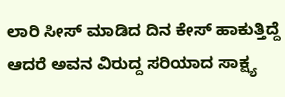ಲಾರಿ ಸೀಸ್ ಮಾಡಿದ ದಿನ ಕೇಸ್ ಹಾಕುತ್ತಿದ್ದೆ ಆದರೆ ಅವನ ವಿರುದ್ದ ಸರಿಯಾದ ಸಾಕ್ಷ್ಯ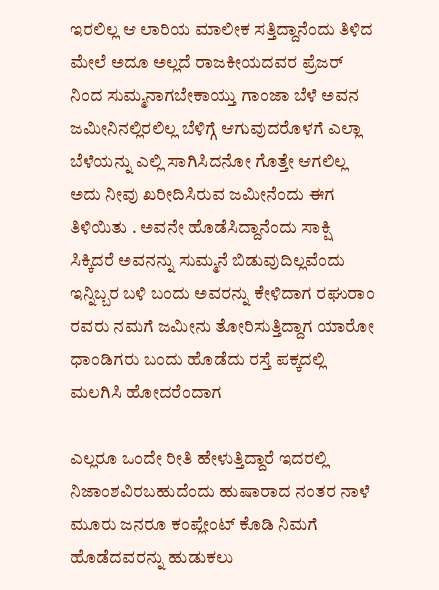ಇರಲಿಲ್ಲ ಆ ಲಾರಿಯ ಮಾಲೀಕ ಸತ್ತಿದ್ದಾನೆಂದು ತಿಳಿದ ಮೇಲೆ ಅದೂ ಅಲ್ಲದೆ ರಾಜಕೀಯದವರ ಪ್ರೆಜರ್ ನಿಂದ ಸುಮ್ಮನಾಗಬೇಕಾಯ್ತು ಗಾಂಜಾ ಬೆಳೆ ಅವನ ಜಮೀನಿನಲ್ಲಿರಲಿಲ್ಲ ಬೆಳಿಗ್ಗೆ ಆಗುವುದರೊಳಗೆ ಎಲ್ಲಾ ಬೆಳೆಯನ್ನು ಎಲ್ಲಿ ಸಾಗಿಸಿದನೋ ಗೊತ್ತೇ ಆಗಲಿಲ್ಲ  ಅದು ನೀವು ಖರೀದಿಸಿರುವ ಜಮೀನೆಂದು ಈಗ ತಿಳಿಯಿತು . ಅವನೇ ಹೊಡೆಸಿದ್ದಾನೆಂದು ಸಾಕ್ಷಿ ಸಿಕ್ಕಿದರೆ ಅವನನ್ನು ಸುಮ್ಮನೆ ಬಿಡುವುದಿಲ್ಲವೆಂದು ಇನ್ನಿಬ್ಬರ ಬಳಿ ಬಂದು ಅವರನ್ನು ಕೇಳಿದಾಗ ರಘುರಾಂ ರವರು ನಮಗೆ ಜಮೀನು ತೋರಿಸುತ್ತಿದ್ದಾಗ ಯಾರೋ ಧಾಂಡಿಗರು ಬಂದು ಹೊಡೆದು ರಸ್ತೆ ಪಕ್ಕದಲ್ಲಿ ಮಲಗಿಸಿ ಹೋದರೆಂದಾಗ

ಎಲ್ಲರೂ ಒಂದೇ ರೀತಿ ಹೇಳುತ್ತಿದ್ದಾರೆ ಇದರಲ್ಲಿ ನಿಜಾಂಶವಿರಬಹುದೆಂದು ಹುಷಾರಾದ ನಂತರ ನಾಳೆ ಮೂರು ಜನರೂ ಕಂಪ್ಲೇಂಟ್ ಕೊಡಿ ನಿಮಗೆ ಹೊಡೆದವರನ್ನು ಹುಡುಕಲು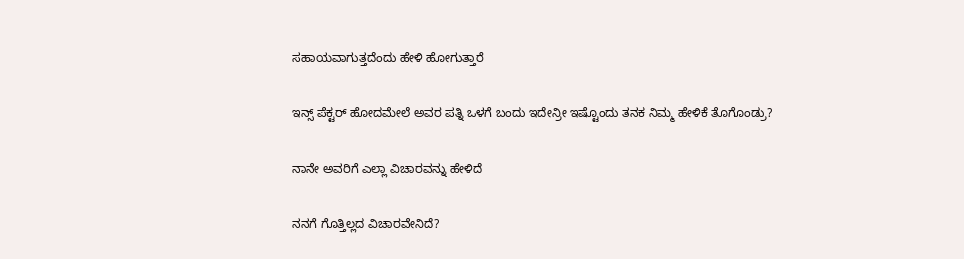ಸಹಾಯವಾಗುತ್ತದೆಂದು ಹೇಳಿ ಹೋಗುತ್ತಾರೆ

ಇನ್ಸ್ ಪೆಕ್ಟರ್ ಹೋದಮೇಲೆ ಅವರ ಪತ್ನಿ ಒಳಗೆ ಬಂದು ಇದೇನ್ರೀ ಇಷ್ಟೊಂದು ತನಕ ನಿಮ್ಮ ಹೇಳಿಕೆ ತೊಗೊಂಡ್ರು?

ನಾನೇ ಅವರಿಗೆ ಎಲ್ಲಾ ವಿಚಾರವನ್ನು ಹೇಳಿದೆ

ನನಗೆ ಗೊತ್ತಿಲ್ಲದ ವಿಚಾರವೇನಿದೆ?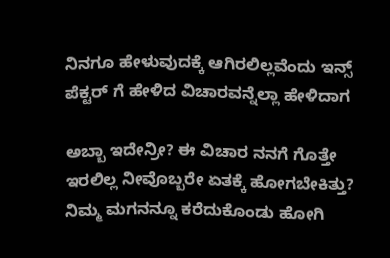ನಿನಗೂ ಹೇಳುವುದಕ್ಕೆ ಆಗಿರಲಿಲ್ಲವೆಂದು ಇನ್ಸ್ ಪೆಕ್ಟರ್ ಗೆ ಹೇಳಿದ ವಿಚಾರವನ್ನೆಲ್ಲಾ ಹೇಳಿದಾಗ

ಅಬ್ಬಾ ಇದೇನ್ರೀ? ಈ ವಿಚಾರ ನನಗೆ ಗೊತ್ತೇ ಇರಲಿಲ್ಲ ನೀವೊಬ್ಬರೇ ಏತಕ್ಕೆ ಹೋಗಬೇಕಿತ್ತು? ನಿಮ್ಮ ಮಗನನ್ನೂ ಕರೆದುಕೊಂಡು ಹೋಗಿ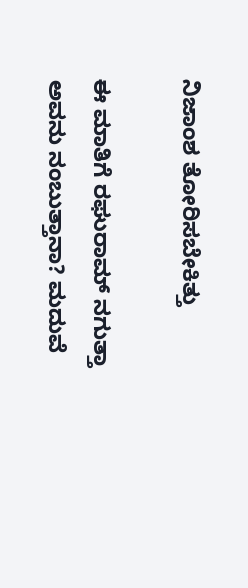ನಿಜಾಂಶ ತೋರಿಸಬೇಕಿತ್ತು

ಈ ಮಾತಿಗೆ ರಘುರಾಮ್ ನಗುತ್ತಾ ಅವನು ನಂಬುತ್ತಾನಾ? ಮದುವೆ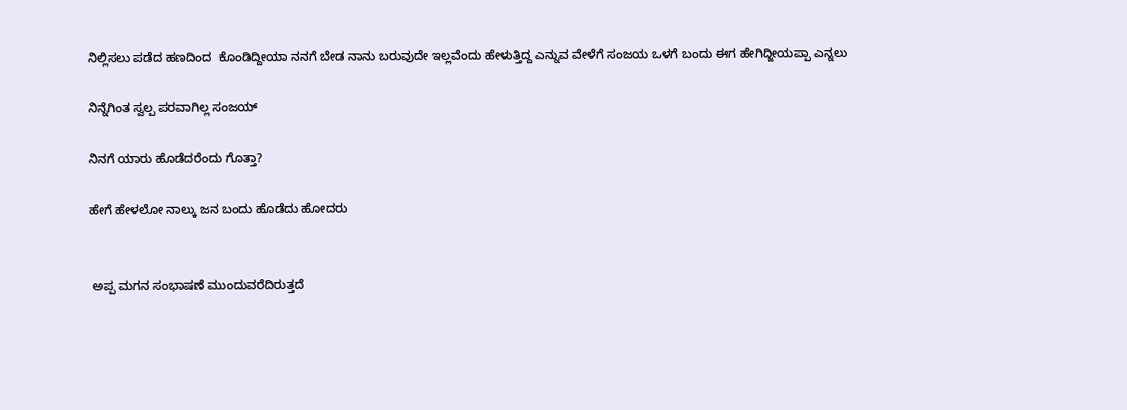ನಿಲ್ಲಿಸಲು ಪಡೆದ ಹಣದಿಂದ  ಕೊಂಡಿದ್ದೀಯಾ ನನಗೆ ಬೇಡ ನಾನು ಬರುವುದೇ ಇಲ್ಲವೆಂದು ಹೇಳುತ್ತಿದ್ದ ಎನ್ನುವ ವೇಳೆಗೆ ಸಂಜಯ ಒಳಗೆ ಬಂದು ಈಗ ಹೇಗಿದ್ಜೀಯಪ್ಪಾ ಎನ್ನಲು

ನಿನ್ನೆಗಿಂತ ಸ್ವಲ್ಪ ಪರವಾಗಿಲ್ಲ ಸಂಜಯ್

ನಿನಗೆ ಯಾರು ಹೊಡೆದರೆಂದು ಗೊತ್ತಾ?

ಹೇಗೆ ಹೇಳಲೋ ನಾಲ್ಕು ಜನ ಬಂದು ಹೊಡೆದು ಹೋದರು


 ಅಪ್ಪ ಮಗನ ಸಂಭಾಷಣೆ ಮುಂದುವರೆದಿರುತ್ತದೆ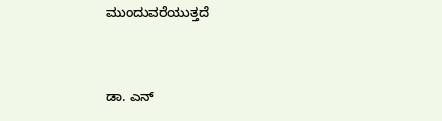ಮುಂದುವರೆಯುತ್ತದೆ


ಡಾ. ಎನ್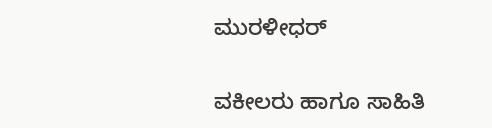ಮುರಳೀಧರ್

ವಕೀಲರು ಹಾಗೂ ಸಾಹಿತಿ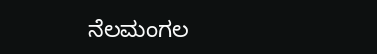ನೆಲಮಂಗಲ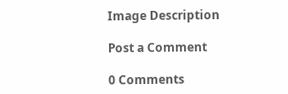Image Description

Post a Comment

0 Comments